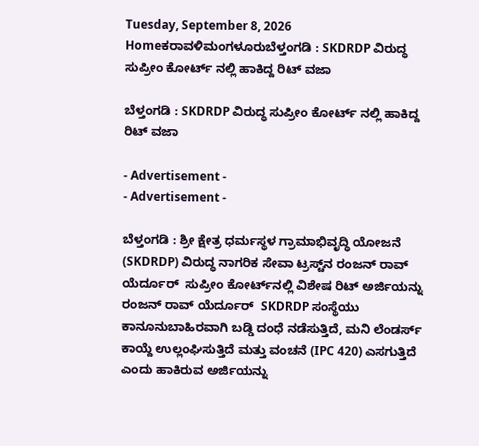Tuesday, September 8, 2026
Homeಕರಾವಳಿಮಂಗಳೂರುಬೆಳ್ತಂಗಡಿ : SKDRDP ವಿರುದ್ಧ ಸುಪ್ರೀಂ ಕೋರ್ಟ್ ನಲ್ಲಿ ಹಾಕಿದ್ದ ರಿಟ್ ವಜಾ

ಬೆಳ್ತಂಗಡಿ : SKDRDP ವಿರುದ್ಧ ಸುಪ್ರೀಂ ಕೋರ್ಟ್ ನಲ್ಲಿ ಹಾಕಿದ್ದ ರಿಟ್ ವಜಾ

- Advertisement -
- Advertisement -

ಬೆಳ್ತಂಗಡಿ : ಶ್ರೀ ಕ್ಷೇತ್ರ ಧರ್ಮಸ್ಥಳ ಗ್ರಾಮಾಭಿವೃದ್ಧಿ ಯೋಜನೆ (SKDRDP) ವಿರುದ್ಧ ನಾಗರಿಕ ಸೇವಾ ಟ್ರಸ್ಟ್‌ನ ರಂಜನ್ ರಾವ್ ಯೆರ್ದೂರ್  ಸುಪ್ರೀಂ ಕೋರ್ಟ್‌ನಲ್ಲಿ ವಿಶೇಷ ರಿಟ್ ಅರ್ಜಿಯನ್ನು ರಂಜನ್ ರಾವ್ ಯೆರ್ದೂರ್  SKDRDP ಸಂಸ್ಥೆಯು ಕಾನೂನುಬಾಹಿರವಾಗಿ ಬಡ್ಡಿ ದಂಧೆ ನಡೆಸುತ್ತಿದೆ, ಮನಿ ಲೆಂಡರ್ಸ್ ಕಾಯ್ದೆ ಉಲ್ಲಂಘಿಸುತ್ತಿದೆ ಮತ್ತು ವಂಚನೆ (IPC 420) ಎಸಗುತ್ತಿದೆ ಎಂದು ಹಾಕಿರುವ ಅರ್ಜಿಯನ್ನು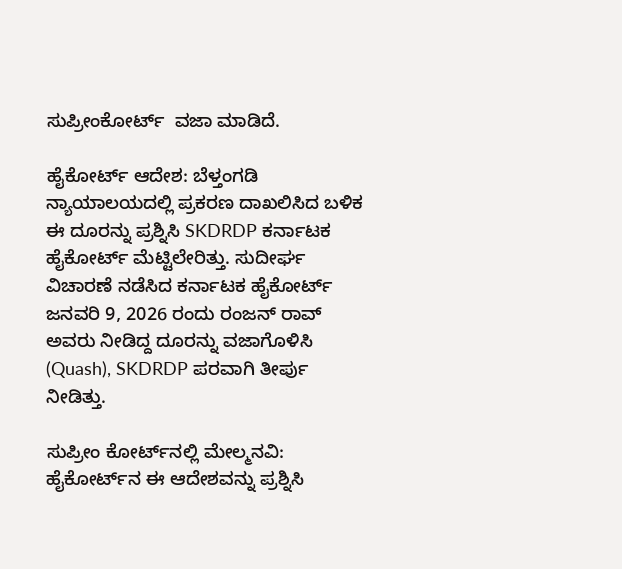ಸುಪ್ರೀಂಕೋರ್ಟ್  ವಜಾ ಮಾಡಿದೆ.

ಹೈಕೋರ್ಟ್ ಆದೇಶ: ಬೆಳ್ತಂಗಡಿ ನ್ಯಾಯಾಲಯದಲ್ಲಿ ಪ್ರಕರಣ ದಾಖಲಿಸಿದ ಬಳಿಕ ಈ ದೂರನ್ನು ಪ್ರಶ್ನಿಸಿ SKDRDP ಕರ್ನಾಟಕ ಹೈಕೋರ್ಟ್ ಮೆಟ್ಟಿಲೇರಿತ್ತು. ಸುದೀರ್ಘ ವಿಚಾರಣೆ ನಡೆಸಿದ ಕರ್ನಾಟಕ ಹೈಕೋರ್ಟ್ ಜನವರಿ 9, 2026 ರಂದು ರಂಜನ್ ರಾವ್ ಅವರು ನೀಡಿದ್ದ ದೂರನ್ನು ವಜಾಗೊಳಿಸಿ (Quash), SKDRDP ಪರವಾಗಿ ತೀರ್ಪು ನೀಡಿತ್ತು.

ಸುಪ್ರೀಂ ಕೋರ್ಟ್‌ನಲ್ಲಿ ಮೇಲ್ಮನವಿ: ಹೈಕೋರ್ಟ್‌ನ ಈ ಆದೇಶವನ್ನು ಪ್ರಶ್ನಿಸಿ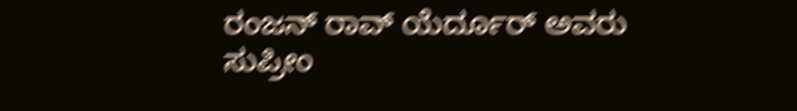ರಂಜನ್ ರಾವ್ ಯೆರ್ದೂರ್ ಅವರು ಸುಪ್ರೀಂ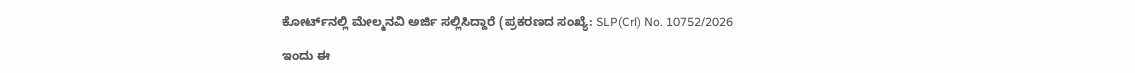ಕೋರ್ಟ್‌ನಲ್ಲಿ ಮೇಲ್ಮನವಿ ಅರ್ಜಿ ಸಲ್ಲಿಸಿದ್ದಾರೆ (ಪ್ರಕರಣದ ಸಂಖ್ಯೆ: SLP(Crl) No. 10752/2026

ಇಂದು ಈ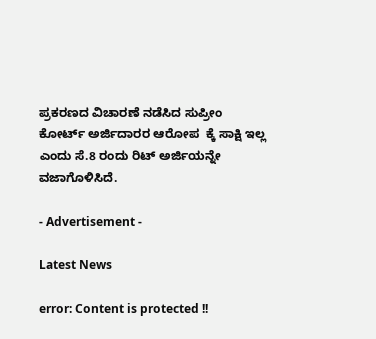ಪ್ರಕರಣದ ವಿಚಾರಣೆ ನಡೆಸಿದ ಸುಪ್ರೀಂ ಕೋರ್ಟ್ ಅರ್ಜಿದಾರರ ಆರೋಪ  ಕ್ಕೆ ಸಾಕ್ಷಿ ಇಲ್ಲ ಎಂದು ಸೆ.8 ರಂದು ರಿಟ್ ಅರ್ಜಿಯನ್ನೇ ವಜಾಗೊಳಿಸಿದೆ.

- Advertisement -

Latest News

error: Content is protected !!